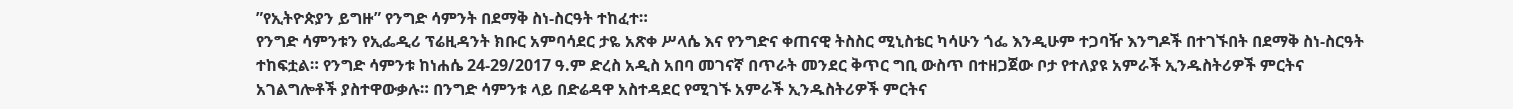”የኢትዮጵያን ይግዙ” የንግድ ሳምንት በደማቅ ስነ-ስርዓት ተከፈተ።
የንግድ ሳምንቱን የኢፌዲሪ ፕሬዚዳንት ክቡር አምባሳደር ታዬ አጽቀ ሥላሴ እና የንግድና ቀጠናዊ ትስስር ሚኒስቴር ካሳሁን ጎፌ እንዲሁም ተጋባዥ እንግዶች በተገኙበት በደማቅ ስነ-ስርዓት ተከፍቷል። የንግድ ሳምንቱ ከነሐሴ 24-29/2017 ዓ.ም ድረስ አዲስ አበባ መገናኛ በጥራት መንደር ቅጥር ግቢ ውስጥ በተዘጋጀው ቦታ የተለያዩ አምራች ኢንዱስትሪዎች ምርትና አገልግሎቶች ያስተዋውቃሉ። በንግድ ሳምንቱ ላይ በድሬዳዋ አስተዳደር የሚገኙ አምራች ኢንዱስትሪዎች ምርትና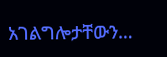አገልግሎታቸውን…